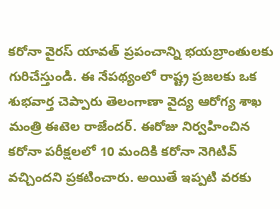కరోనా వైరస్ యావత్ ప్రపంచాన్ని భయబ్రాంతులకు గురిచేస్తుండి. ఈ నేపథ్యంలో రాష్ట్ర ప్రజలకు ఒక శుభవార్త చెప్పారు తెలంగాణా వైద్య ఆరోగ్య శాఖ మంత్రి ఈటెల రాజేందర్. ఈరోజు నిర్వహించిన కరోనా పరీక్షలలో 10 మందికి కరోనా నెగిటివ్ వచ్చిందని ప్రకటించారు. అయితే ఇప్పటి వరకు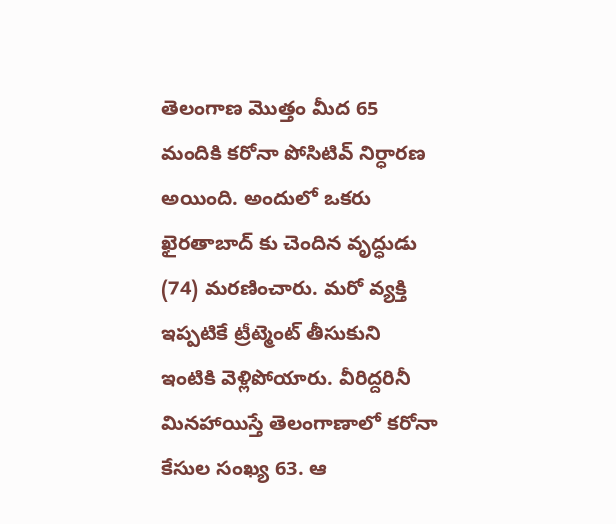తెలంగాణ మొత్తం మీద 65 మందికి కరోనా పోసిటివ్ నిర్ధారణ అయింది. అందులో ఒకరు ఖైరతాబాద్ కు చెందిన వృద్ధుడు (74) మరణించారు. మరో వ్యక్తి ఇప్పటికే ట్రీట్మెంట్ తీసుకుని ఇంటికి వెళ్లిపోయారు. వీరిద్దరినీ మినహాయిస్తే తెలంగాణాలో కరోనా కేసుల సంఖ్య 63. ఆ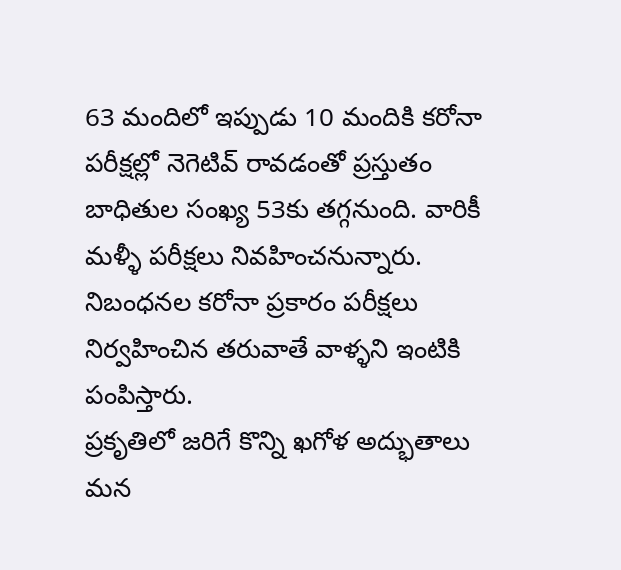63 మందిలో ఇప్పుడు 10 మందికి కరోనా పరీక్షల్లో నెగెటివ్ రావడంతో ప్రస్తుతం బాధితుల సంఖ్య 53కు తగ్గనుంది. వారికీ మళ్ళీ పరీక్షలు నివహించనున్నారు. నిబంధనల కరోనా ప్రకారం పరీక్షలు నిర్వహించిన తరువాతే వాళ్ళని ఇంటికి పంపిస్తారు.
ప్రకృతిలో జరిగే కొన్ని ఖగోళ అద్భుతాలు మన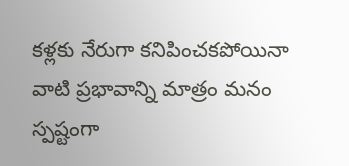కళ్లకు నేరుగా కనిపించకపోయినా వాటి ప్రభావాన్ని మాత్రం మనం స్పష్టంగా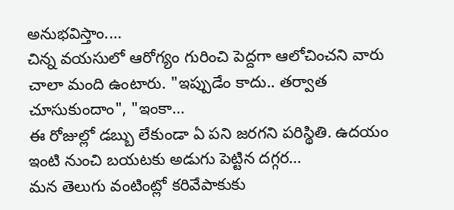అనుభవిస్తాం.…
చిన్న వయసులో ఆరోగ్యం గురించి పెద్దగా ఆలోచించని వారు చాలా మంది ఉంటారు. "ఇప్పుడేం కాదు.. తర్వాత చూసుకుందాం", "ఇంకా…
ఈ రోజుల్లో డబ్బు లేకుండా ఏ పని జరగని పరిస్థితి. ఉదయం ఇంటి నుంచి బయటకు అడుగు పెట్టిన దగ్గర…
మన తెలుగు వంటింట్లో కరివేపాకుకు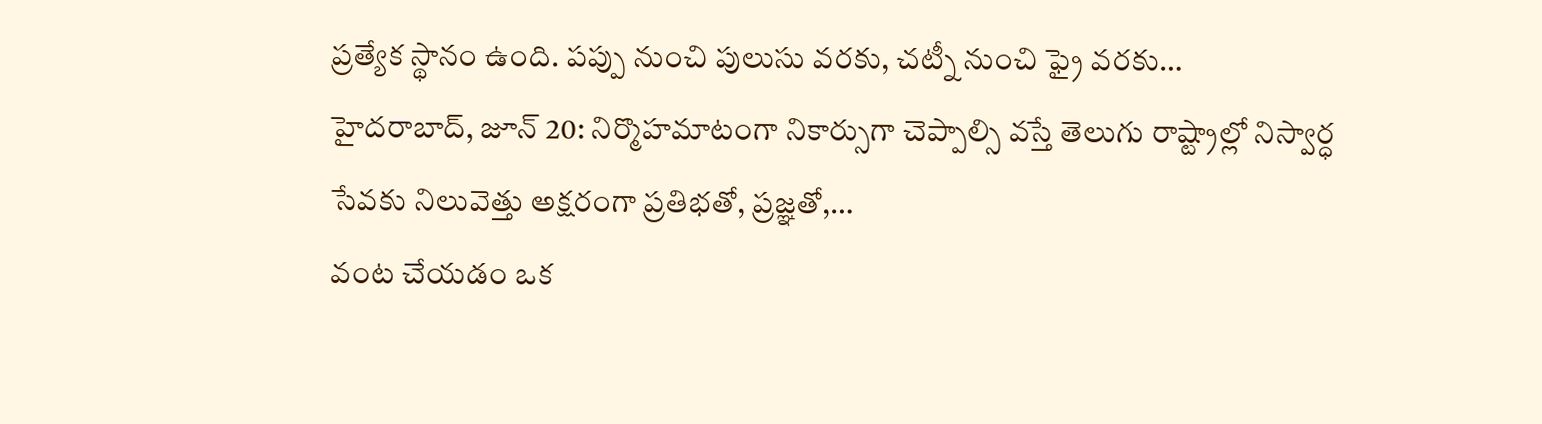ప్రత్యేక స్థానం ఉంది. పప్పు నుంచి పులుసు వరకు, చట్నీ నుంచి ఫ్రై వరకు…
హైదరాబాద్, జూన్ 20: నిర్మొహమాటంగా నికార్సుగా చెప్పాల్సి వస్తే తెలుగు రాష్ట్రాల్లో నిస్వార్ధ సేవకు నిలువెత్తు అక్షరంగా ప్రతిభతో, ప్రజ్ఞతో,…
వంట చేయడం ఒక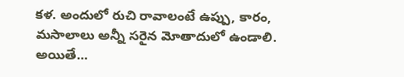కళ. అందులో రుచి రావాలంటే ఉప్పు, కారం, మసాలాలు అన్నీ సరైన మోతాదులో ఉండాలి. అయితే…